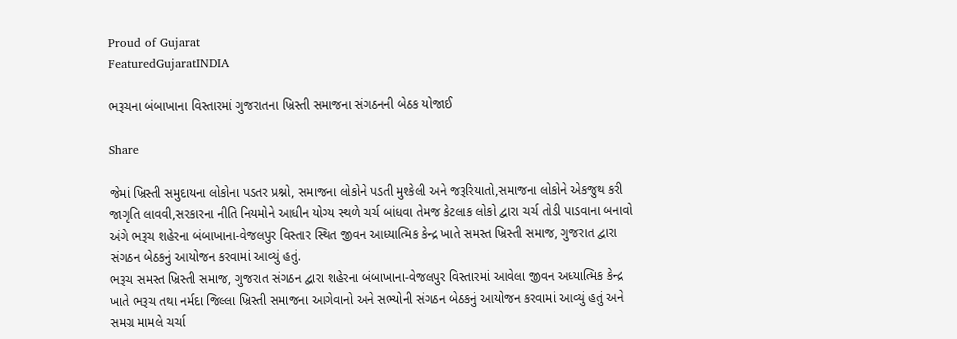Proud of Gujarat
FeaturedGujaratINDIA

ભરૂચના બંબાખાના વિસ્તારમાં ગુજરાતના ખ્રિસ્તી સમાજના સંગઠનની બેઠક યોજાઈ

Share

જેમાં ખ્રિસ્તી સમુદાયના લોકોના પડતર પ્રશ્નો, સમાજના લોકોને પડતી મુશ્કેલી અને જરૂરિયાતો,સમાજના લોકોને એકજુથ કરી જાગૃતિ લાવવી,સરકારના નીતિ નિયમોને આધીન યોગ્ય સ્થળે ચર્ચ બાંધવા તેમજ કેટલાક લોકો દ્વારા ચર્ચ તોડી પાડવાના બનાવો અંગે ભરૂચ શહેરના બંબાખાના-વેજલપુર વિસ્તાર સ્થિત જીવન આધ્યાત્મિક કેન્દ્ર ખાતે સમસ્ત ખ્રિસ્તી સમાજ, ગુજરાત દ્વારા સંગઠન બેઠકનું આયોજન કરવામાં આવ્યું હતું.
ભરૂચ સમસ્ત ખ્રિસ્તી સમાજ, ગુજરાત સંગઠન દ્વારા શહેરના બંબાખાના-વેજલપુર વિસ્તારમાં આવેલા જીવન અધ્યાત્મિક કેન્દ્ર ખાતે ભરૂચ તથા નર્મદા જિલ્લા ખ્રિસ્તી સમાજના આગેવાનો અને સભ્યોની સંગઠન બેઠકનું આયોજન કરવામાં આવ્યું હતું અને સમગ્ર મામલે ચર્ચા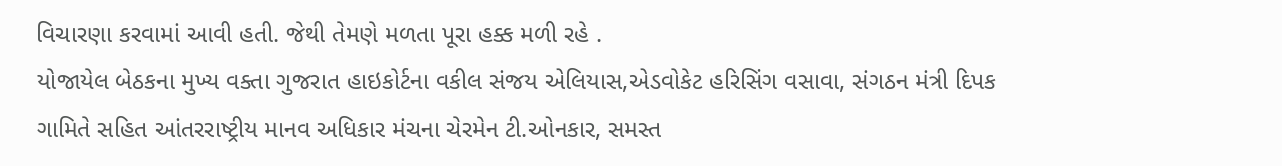વિચારણા કરવામાં આવી હતી. જેથી તેમણે મળતા પૂરા હક્ક મળી રહે .
યોજાયેલ બેઠકના મુખ્ય વક્તા ગુજરાત હાઇકોર્ટના વકીલ સંજય એલિયાસ,એડવોકેટ હરિસિંગ વસાવા, સંગઠન મંત્રી દિપક ગામિતે સહિત આંતરરાષ્ટ્રીય માનવ અધિકાર મંચના ચેરમેન ટી.ઓનકાર, સમસ્ત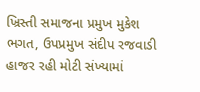ખ્રિસ્તી સમાજના પ્રમુખ મુકેશ ભગત, ઉપપ્રમુખ સંદીપ રજવાડી હાજર રહી મોટી સંખ્યામાં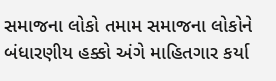સમાજના લોકો તમામ સમાજના લોકોને બંધારણીય હક્કો અંગે માહિતગાર કર્યા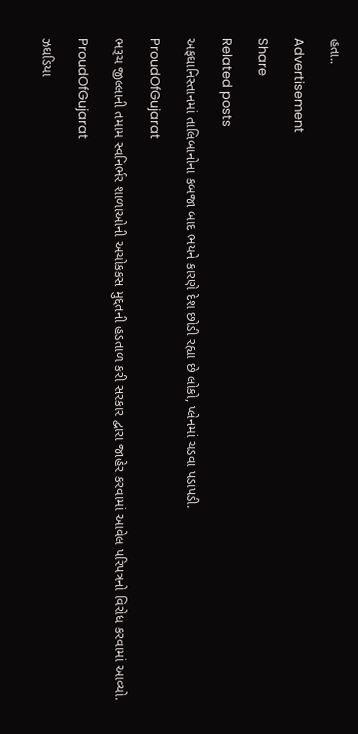હતા..

Advertisement

Share

Related posts

અફઘાનિસ્તાનમાં તાલિબાનોના કબજા બાદ ભયને કારણે દેશ છોડી રહ્યા છે લોકો, પ્લેનમાં ચડવા પડાપડી.

ProudOfGujarat

ભરૂચ જીલ્લાની તમામ સ્વનિર્ભર શાળાઓની અચોકકસ મુદ્દતની હડતાળ કરી સરકાર દ્વારા જાહેર કરવામાં આવેલ પરિપત્રનો વિરોધ કરવામાં આવ્યો.

ProudOfGujarat

ઝઘડિયા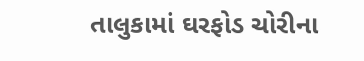તાલુકામાં ઘરફોડ ચોરીના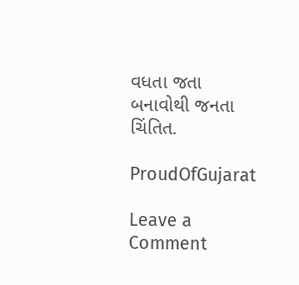વધતા જતા બનાવોથી જનતા ચિંતિત.

ProudOfGujarat

Leave a Comment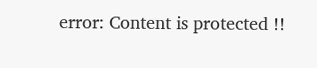error: Content is protected !!